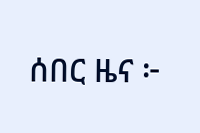ሰበር ዜና ፦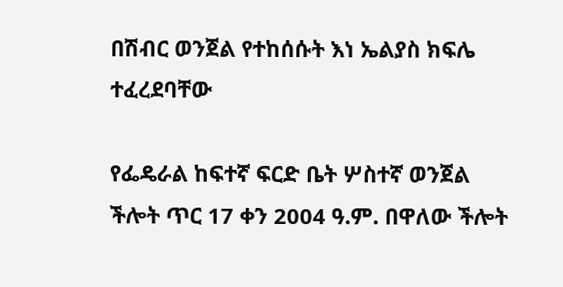በሽብር ወንጀል የተከሰሱት እነ ኤልያስ ክፍሌ ተፈረደባቸው

የፌዴራል ከፍተኛ ፍርድ ቤት ሦስተኛ ወንጀል ችሎት ጥር 17 ቀን 2004 ዓ.ም. በዋለው ችሎት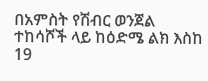በአምስት የሽብር ወንጀል ተከሳሾች ላይ ከዕድሜ ልክ እስከ 19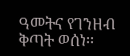ዓመትና የገንዘብ ቅጣት ወሰነ፡፡